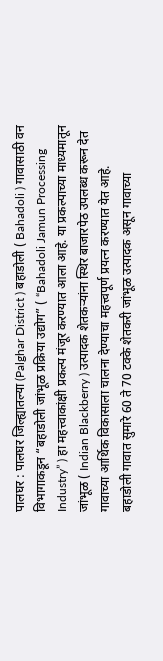पालघर : पालघर जिल्ह्यातल्या (Palghar District ) बहाडोली ( Bahadoli ) गावासाठी वन विभागाकडून “बहाडोली जांभूळ प्रक्रिया उद्योग” ( “Bahadoli Jamun Processing Industry” ) हा महत्त्वाकांक्षी प्रकल्प मंजूर करण्यात आला आहे. या प्रकल्पाच्या माध्यमातून जांभूळ ( Indian Blackberry ) उत्पादक शेतकऱ्यांना स्थिर बाजारपेठ उपलब्ध करून देत गावाच्या आर्थिक विकासाला चालना देण्याचा महत्त्वपूर्ण प्रयत्न करण्यात येत आहे.
बहाडोली गावात सुमारे 60 ते 70 टक्के शेतकरी जांभूळ उत्पादक असून गावाच्या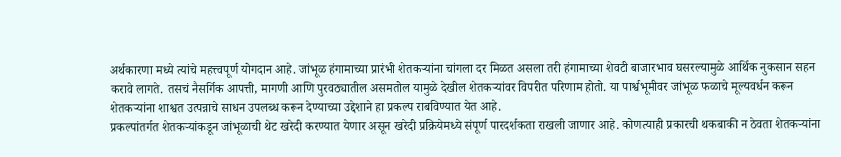अर्थकारणा मध्ये त्यांचे महत्त्वपूर्ण योगदान आहे. जांभूळ हंगामाच्या प्रारंभी शेतकऱ्यांना चांगला दर मिळत असला तरी हंगामाच्या शेवटी बाजारभाव घसरल्यामुळे आर्थिक नुकसान सहन करावे लागते. तसचं नैसर्गिक आपत्ती, मागणी आणि पुरवठ्यातील असमतोल यामुळे देखील शेतकऱ्यांवर विपरीत परिणाम होतो. या पार्श्वभूमीवर जांभूळ फळाचे मूल्यवर्धन करून शेतकऱ्यांना शाश्वत उत्पन्नाचे साधन उपलब्ध करून देण्याच्या उद्देशाने हा प्रकल्प राबविण्यात येत आहे.
प्रकल्पांतर्गत शेतकऱ्यांकडून जांभूळाची थेट खरेदी करण्यात येणार असून खरेदी प्रक्रियेमध्ये संपूर्ण पारदर्शकता राखली जाणार आहे. कोणत्याही प्रकारची थकबाकी न ठेवता शेतकऱ्यांना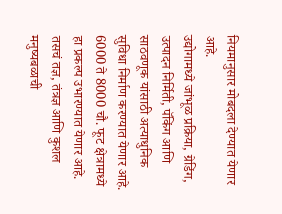नियमानुसार मोबदला देण्यात येणार आहे.
उद्योगामध्ये जांभूळ प्रक्रिया, ग्रेडिंग, उत्पादन निर्मिती, पॅकिंग आणि साठवणूक यांसाठी अत्याधुनिक सुविधा निर्माण करण्यात येणार आहे. 6000 ते 8000 चौ. फूट क्षेत्रामध्ये हा प्रकल्प उभारण्यात येणार आहे. तसचं तज्ञ, तंत्रज्ञ आणि कुशल मनुष्यबळाची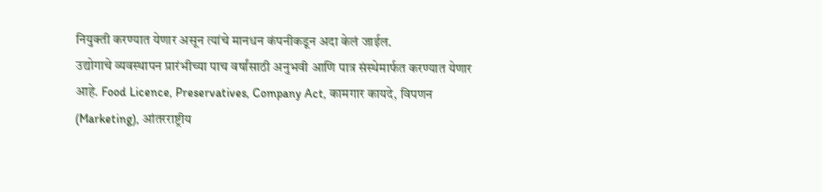नियुक्ती करण्यात येणार असून त्यांचे मानधन कंपनीकडून अदा केलं जाईल.
उद्योगाचे व्यवस्थापन प्रारंभीच्या पाच वर्षांसाठी अनुभवी आणि पात्र संस्थेमार्फत करण्यात येणार आहे. Food Licence, Preservatives, Company Act, कामगार कायदे, विपणन (Marketing), आंतरराष्ट्रीय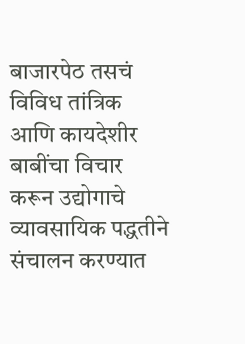बाजारपेठ तसचं विविध तांत्रिक आणि कायदेशीर बाबींचा विचार करून उद्योगाचे व्यावसायिक पद्धतीने संचालन करण्यात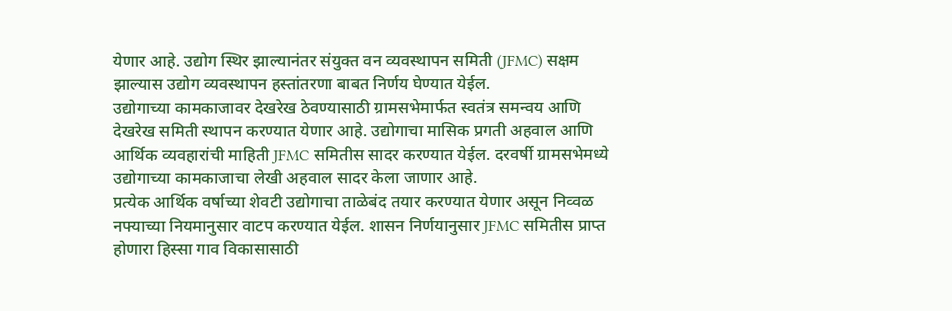येणार आहे. उद्योग स्थिर झाल्यानंतर संयुक्त वन व्यवस्थापन समिती (JFMC) सक्षम झाल्यास उद्योग व्यवस्थापन हस्तांतरणा बाबत निर्णय घेण्यात येईल.
उद्योगाच्या कामकाजावर देखरेख ठेवण्यासाठी ग्रामसभेमार्फत स्वतंत्र समन्वय आणि देखरेख समिती स्थापन करण्यात येणार आहे. उद्योगाचा मासिक प्रगती अहवाल आणि आर्थिक व्यवहारांची माहिती JFMC समितीस सादर करण्यात येईल. दरवर्षी ग्रामसभेमध्ये उद्योगाच्या कामकाजाचा लेखी अहवाल सादर केला जाणार आहे.
प्रत्येक आर्थिक वर्षाच्या शेवटी उद्योगाचा ताळेबंद तयार करण्यात येणार असून निव्वळ नफ्याच्या नियमानुसार वाटप करण्यात येईल. शासन निर्णयानुसार JFMC समितीस प्राप्त होणारा हिस्सा गाव विकासासाठी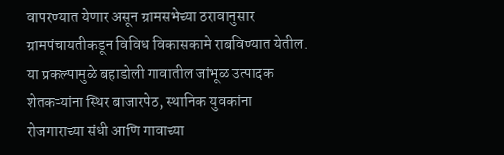वापरण्यात येणार असून ग्रामसभेच्या ठरावानुसार ग्रामपंचायतीकडून विविध विकासकामे राबविण्यात येतील.
या प्रकल्पामुळे बहाडोली गावातील जांभूळ उत्पादक शेतकऱ्यांना स्थिर बाजारपेठ, स्थानिक युवकांना रोजगाराच्या संधी आणि गावाच्या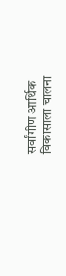सर्वांगीण आर्थिक विकासाला चालना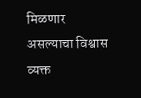मिळणार असल्याचा विश्वास व्यक्त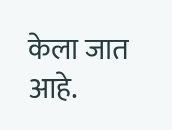केला जात आहे.